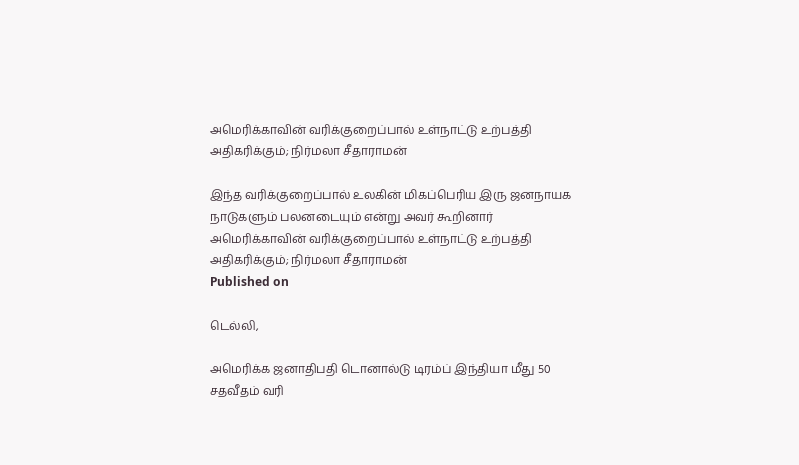அமெரிக்காவின் வரிக்குறைப்பால் உள்நாட்டு உற்பத்தி அதிகரிக்கும்; நிர்மலா சீதாராமன்

இந்த வரிக்குறைப்பால் உலகின் மிகப்பெரிய இரு ஜனநாயக நாடுகளும் பலனடையும் என்று அவர் கூறினார்
அமெரிக்காவின் வரிக்குறைப்பால் உள்நாட்டு உற்பத்தி அதிகரிக்கும்; நிர்மலா சீதாராமன்
Published on

டெல்லி,

அமெரிக்க ஜனாதிபதி டொனால்டு டிரம்ப் இந்தியா மீது 50 சதவீதம் வரி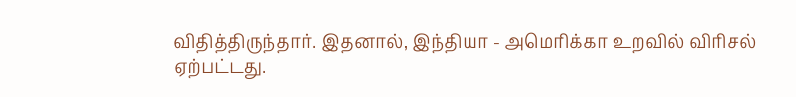விதித்திருந்தார். இதனால், இந்தியா - அமெரிக்கா உறவில் விரிசல் ஏற்பட்டது.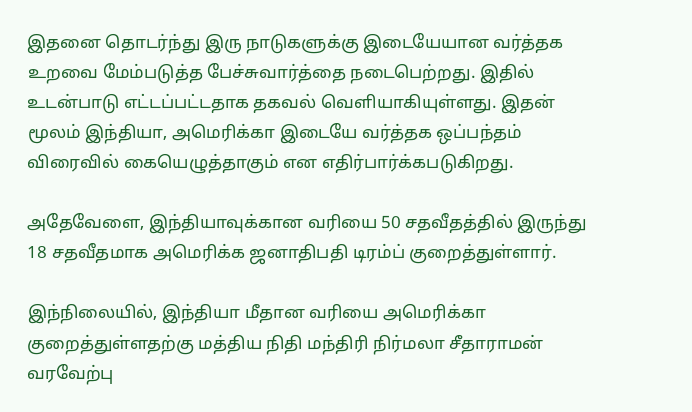இதனை தொடர்ந்து இரு நாடுகளுக்கு இடையேயான வர்த்தக உறவை மேம்படுத்த பேச்சுவார்த்தை நடைபெற்றது. இதில் உடன்பாடு எட்டப்பட்டதாக தகவல் வெளியாகியுள்ளது. இதன் மூலம் இந்தியா, அமெரிக்கா இடையே வர்த்தக ஒப்பந்தம் விரைவில் கையெழுத்தாகும் என எதிர்பார்க்கபடுகிறது.

அதேவேளை, இந்தியாவுக்கான வரியை 50 சதவீதத்தில் இருந்து 18 சதவீதமாக அமெரிக்க ஜனாதிபதி டிரம்ப் குறைத்துள்ளார்.

இந்நிலையில், இந்தியா மீதான வரியை அமெரிக்கா குறைத்துள்ளதற்கு மத்திய நிதி மந்திரி நிர்மலா சீதாராமன் வரவேற்பு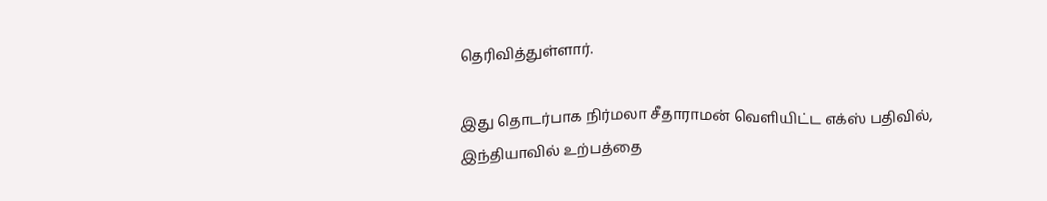தெரிவித்துள்ளார்.

இது தொடர்பாக நிர்மலா சீதாராமன் வெளியிட்ட எக்ஸ் பதிவில், இந்தியாவில் உற்பத்தை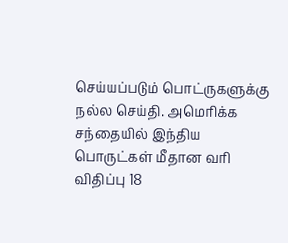செய்யப்படும் பொட்ருகளுக்கு நல்ல செய்தி. அமெரிக்க சந்தையில் இந்திய பொருட்கள் மீதான வரி விதிப்பு 18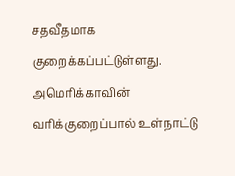சதவீதமாக குறைக்கப்பட்டுள்ளது. அமெரிக்காவின் வரிக்குறைப்பால் உள்நாட்டு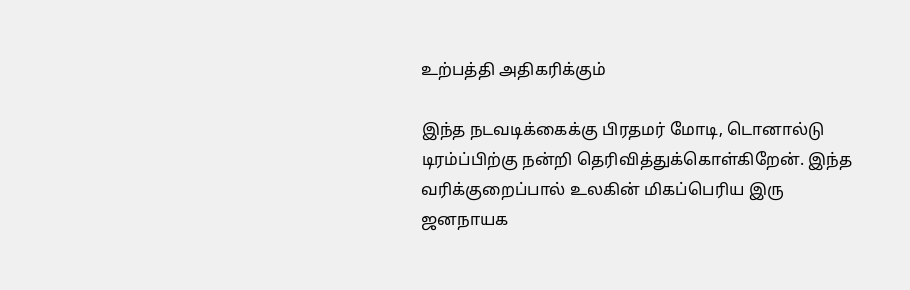உற்பத்தி அதிகரிக்கும்

இந்த நடவடிக்கைக்கு பிரதமர் மோடி, டொனால்டு டிரம்ப்பிற்கு நன்றி தெரிவித்துக்கொள்கிறேன். இந்த வரிக்குறைப்பால் உலகின் மிகப்பெரிய இரு ஜனநாயக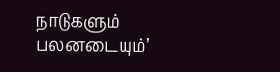நாடுகளும் பலனடையும்’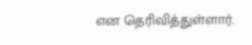என தெரிவித்துள்ளார்.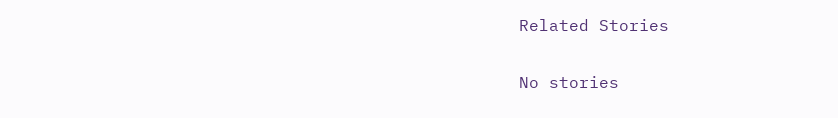Related Stories

No stories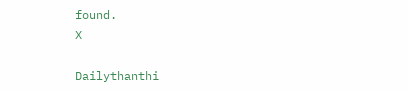found.
X

Dailythanthi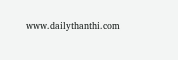www.dailythanthi.com